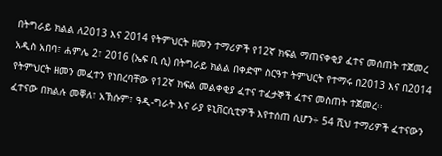በትግራይ ክልል ለ2013 እና 2014 የትምህርት ዘመን ተማሪዎች የ12ኛ ክፍል ማጠናቀቂያ ፈተና መሰጠት ተጀመረ
አዲስ አበባ፣ ሐምሌ 2፣ 2016 (ኤፍ ቢ ሲ) በትግራይ ክልል በቀድሞ ስርዓተ ትምህርት የተማሩ በ2013 እና በ2014 የትምህርት ዘመን መፈተን የነበረባቸው የ12ኛ ክፍል መልቀቂያ ፈተና ተፈታኞች ፈተና መስጠት ተጀመረ፡፡
ፈተናው በክልሉ መቐለ፣ አኽሱም፣ ዓዲ-ግራት እና ራያ ዩኒቨርሲቲዎች እየተሰጠ ሲሆን÷ 54 ሺህ ተማሪዎች ፈተናውን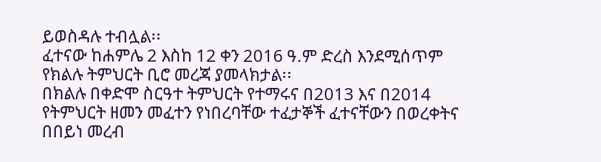ይወስዳሉ ተብሏል፡፡
ፈተናው ከሐምሌ 2 እስከ 12 ቀን 2016 ዓ.ም ድረስ እንደሚሰጥም የክልሉ ትምህርት ቢሮ መረጃ ያመላክታል፡፡
በክልሉ በቀድሞ ስርዓተ ትምህርት የተማሩና በ2013 እና በ2014 የትምህርት ዘመን መፈተን የነበረባቸው ተፈታኞች ፈተናቸውን በወረቀትና በበይነ መረብ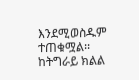እንደሚወስዱም ተጠቁሟል፡፡
ከትግራይ ክልል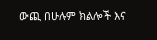ውጪ በሁሉም ክልሎች እና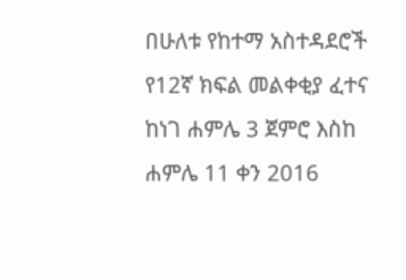በሁለቱ የከተማ አስተዳደሮች የ12ኛ ክፍል መልቀቂያ ፈተና ከነገ ሐምሌ 3 ጀምሮ እስከ ሐምሌ 11 ቀን 2016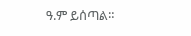ዓ.ም ይሰጣል።